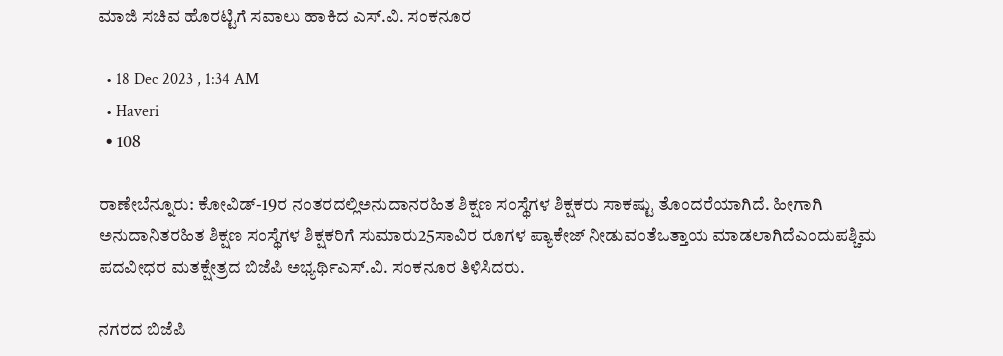ಮಾಜಿ ಸಚಿವ ಹೊರಟ್ಟಿಗೆ ಸವಾಲು ಹಾಕಿದ ಎಸ್.ವಿ. ಸಂಕನೂರ

  • 18 Dec 2023 , 1:34 AM
  • Haveri
  • 108

ರಾಣೇಬೆನ್ನೂರು: ಕೋವಿಡ್-19ರ ನಂತರದಲ್ಲಿಅನುದಾನರಹಿತ ಶಿಕ್ಷಣ ಸಂಸ್ಥೆಗಳ ಶಿಕ್ಷಕರು ಸಾಕಷ್ಟು ತೊಂದರೆಯಾಗಿದೆ. ಹೀಗಾಗಿ ಅನುದಾನಿತರಹಿತ ಶಿಕ್ಷಣ ಸಂಸ್ಥೆಗಳ ಶಿಕ್ಷಕರಿಗೆ ಸುಮಾರು25ಸಾವಿರ ರೂಗಳ ಪ್ಯಾಕೇಜ್ ನೀಡುವಂತೆಒತ್ತಾಯ ಮಾಡಲಾಗಿದೆಎಂದುಪಶ್ಚಿಮ ಪದವೀಧರ ಮತಕ್ಷೇತ್ರದ ಬಿಜೆಪಿ ಅಭ್ಯರ್ಥಿಎಸ್.ವಿ. ಸಂಕನೂರ ತಿಳಿಸಿದರು.

ನಗರದ ಬಿಜೆಪಿ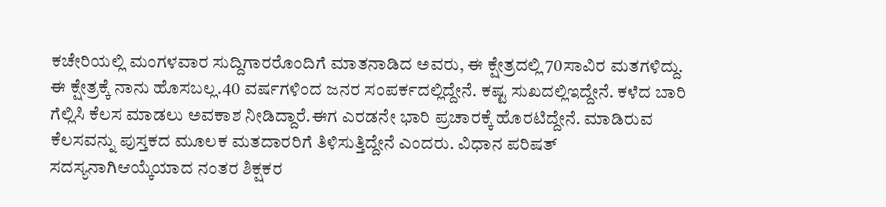ಕಚೇರಿಯಲ್ಲಿ ಮಂಗಳವಾರ ಸುದ್ದಿಗಾರರೊಂದಿಗೆ ಮಾತನಾಡಿದ ಅವರು, ಈ ಕ್ಷೇತ್ರದಲ್ಲಿ 70ಸಾವಿರ ಮತಗಳಿದ್ದು. ಈ ಕ್ಷೇತ್ರಕ್ಕೆ ನಾನು ಹೊಸಬಲ್ಲ.40 ವರ್ಷಗಳಿಂದ ಜನರ ಸಂಪರ್ಕದಲ್ಲಿದ್ದೇನೆ. ಕಷ್ಟ ಸುಖದಲ್ಲಿಇದ್ದೇನೆ. ಕಳೆದ ಬಾರಿ ಗೆಲ್ಲಿಸಿ ಕೆಲಸ ಮಾಡಲು ಅವಕಾಶ ನೀಡಿದ್ದಾರೆ.ಈಗ ಎರಡನೇ ಭಾರಿ ಪ್ರಚಾರಕ್ಕೆ ಹೊರಟಿದ್ದೇನೆ. ಮಾಡಿರುವ ಕೆಲಸವನ್ನು ಪುಸ್ತಕದ ಮೂಲಕ ಮತದಾರರಿಗೆ ತಿಳಿಸುತ್ತಿದ್ದೇನೆ ಎಂದರು. ವಿಧಾನ ಪರಿಷತ್ ಸದಸ್ಯನಾಗಿಆಯ್ಕೆಯಾದ ನಂತರ ಶಿಕ್ಷಕರ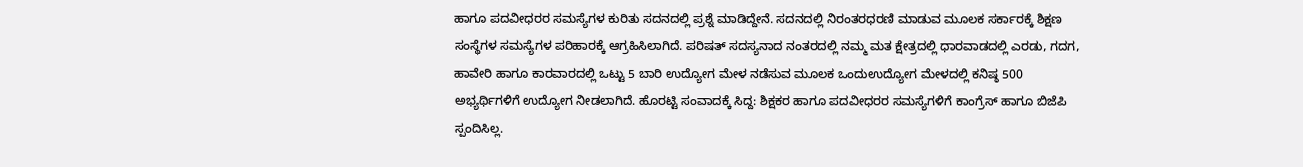ಹಾಗೂ ಪದವೀಧರರ ಸಮಸ್ಯೆಗಳ ಕುರಿತು ಸದನದಲ್ಲಿ ಪ್ರಶ್ನೆ ಮಾಡಿದ್ದೇನೆ. ಸದನದಲ್ಲಿ ನಿರಂತರಧರಣಿ ಮಾಡುವ ಮೂಲಕ ಸರ್ಕಾರಕ್ಕೆ ಶಿಕ್ಷಣ ಸಂಸ್ಥೆಗಳ ಸಮಸ್ಯೆಗಳ ಪರಿಹಾರಕ್ಕೆ ಆಗ್ರಹಿಸಿಲಾಗಿದೆ. ಪರಿಷತ್ ಸದಸ್ಯನಾದ ನಂತರದಲ್ಲಿ ನಮ್ಮ ಮತ ಕ್ಷೇತ್ರದಲ್ಲಿ ಧಾರವಾಡದಲ್ಲಿ ಎರಡು, ಗದಗ, ಹಾವೇರಿ ಹಾಗೂ ಕಾರವಾರದಲ್ಲಿ ಒಟ್ಟು 5 ಬಾರಿ ಉದ್ಯೋಗ ಮೇಳ ನಡೆಸುವ ಮೂಲಕ ಒಂದುಉದ್ಯೋಗ ಮೇಳದಲ್ಲಿ ಕನಿಷ್ಠ 500 ಅಭ್ಯರ್ಥಿಗಳಿಗೆ ಉದ್ಯೋಗ ನೀಡಲಾಗಿದೆ. ಹೊರಟ್ಟಿ ಸಂವಾದಕ್ಕೆ ಸಿದ್ದ: ಶಿಕ್ಷಕರ ಹಾಗೂ ಪದವೀಧರರ ಸಮಸ್ಯೆಗಳಿಗೆ ಕಾಂಗ್ರೆಸ್ ಹಾಗೂ ಬಿಜೆಪಿ ಸ್ಪಂದಿಸಿಲ್ಲ.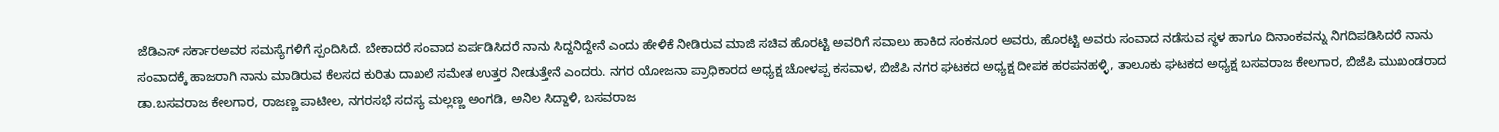ಜೆಡಿಎಸ್ ಸರ್ಕಾರಅವರ ಸಮಸ್ಯೆಗಳಿಗೆ ಸ್ಪಂದಿಸಿದೆ. ಬೇಕಾದರೆ ಸಂವಾದ ಏರ್ಪಡಿಸಿದರೆ ನಾನು ಸಿದ್ದನಿದ್ದೇನೆ ಎಂದು ಹೇಳಿಕೆ ನೀಡಿರುವ ಮಾಜಿ ಸಚಿವ ಹೊರಟ್ಟಿ ಅವರಿಗೆ ಸವಾಲು ಹಾಕಿದ ಸಂಕನೂರ ಅವರು, ಹೊರಟ್ಟಿ ಅವರು ಸಂವಾದ ನಡೆಸುವ ಸ್ಥಳ ಹಾಗೂ ದಿನಾಂಕವನ್ನು ನಿಗದಿಪಡಿಸಿದರೆ ನಾನು ಸಂವಾದಕ್ಕೆ ಹಾಜರಾಗಿ ನಾನು ಮಾಡಿರುವ ಕೆಲಸದ ಕುರಿತು ದಾಖಲೆ ಸಮೇತ ಉತ್ತರ ನೀಡುತ್ತೇನೆ ಎಂದರು. ನಗರ ಯೋಜನಾ ಪ್ರಾಧಿಕಾರದ ಅಧ್ಯಕ್ಷ ಚೋಳಪ್ಪ ಕಸವಾಳ, ಬಿಜೆಪಿ ನಗರ ಘಟಕದ ಅಧ್ಯಕ್ಷ ದೀಪಕ ಹರಪನಹಳ್ಳಿ, ತಾಲೂಕು ಘಟಕದ ಅಧ್ಯಕ್ಷ ಬಸವರಾಜ ಕೇಲಗಾರ, ಬಿಜೆಪಿ ಮುಖಂಡರಾದ ಡಾ.ಬಸವರಾಜ ಕೇಲಗಾರ, ರಾಜಣ್ಣ ಪಾಟೀಲ, ನಗರಸಭೆ ಸದಸ್ಯ ಮಲ್ಲಣ್ಣ ಅಂಗಡಿ, ಅನಿಲ ಸಿದ್ದಾಳಿ, ಬಸವರಾಜ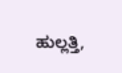ಹುಲ್ಲತ್ತಿ,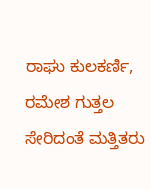ರಾಘು ಕುಲಕರ್ಣಿ, ರಮೇಶ ಗುತ್ತಲ ಸೇರಿದಂತೆ ಮತ್ತಿತರು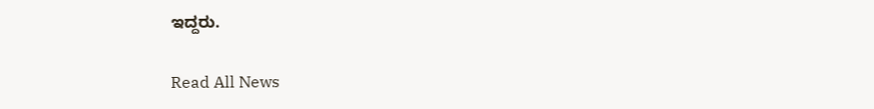ಇದ್ದರು.

Read All News